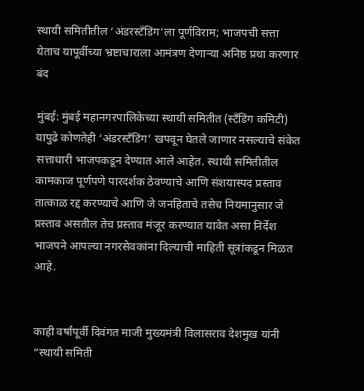स्थायी समितीतील ‘अंडरस्टँडिंग’ला पूर्णविराम; भाजपची सत्ता येताच यापूर्वीच्या भ्रष्टाचाराला आमंत्रण देणाऱ्या अनिष्ठ प्रथा करणार बंद

मुंबई: मुंबई महानगरपालिकेच्या स्थायी समितीत (स्टॅंडिंग कमिटी) यापुढे कोणतेही ‘अंडरस्टँडिंग’ खपवून घेतले जाणार नसल्याचे संकेत सत्ताधारी भाजपकडून देण्यात आले आहेत. स्थायी समितीतील कामकाज पूर्णपणे पारदर्शक ठेवण्याचे आणि संशयास्पद प्रस्ताव तात्काळ रद्द करण्याचे आणि जे जनहिताचे तसेच नियमानुसार जे प्रस्ताव असतील तेच प्रस्ताव मंजूर करण्यात यावेत असा निर्देश भाजपने आपल्या नगरसेवकांना दिल्याची माहिती सूत्रांकडून मिळत आहे.


काही वर्षांपूर्वी दिवंगत माजी मुख्यमंत्री विलासराव देशमुख यांनी “स्थायी समिती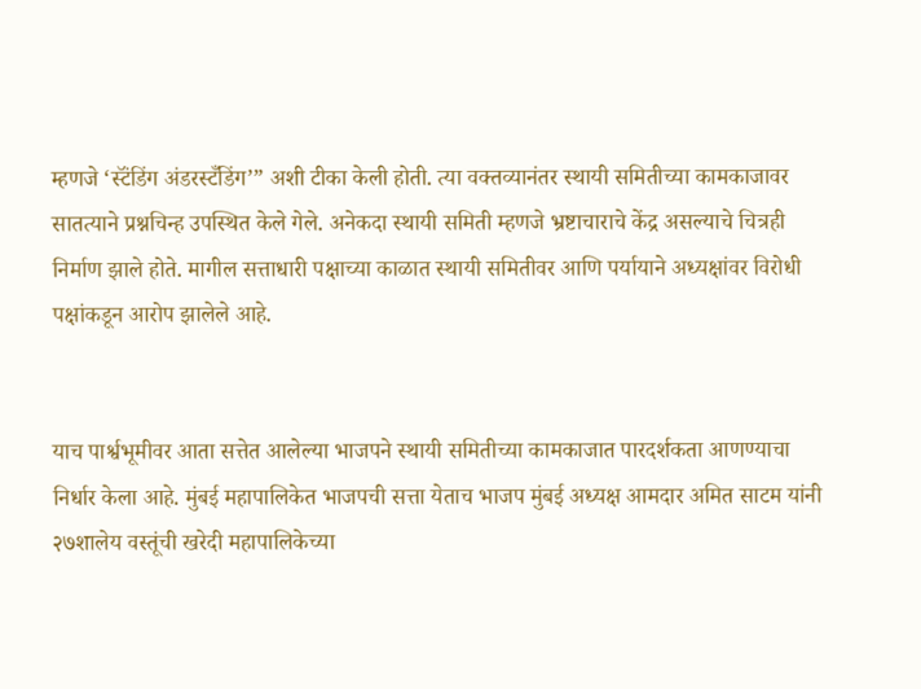म्हणजे ‘स्टॅंडिंग अंडरस्टँडिंग’” अशी टीका केली होती. त्या वक्तव्यानंतर स्थायी समितीच्या कामकाजावर सातत्याने प्रश्नचिन्ह उपस्थित केले गेले. अनेकदा स्थायी समिती म्हणजे भ्रष्टाचाराचे केंद्र असल्याचे चित्रही निर्माण झाले होते. मागील सत्ताधारी पक्षाच्या काळात स्थायी समितीवर आणि पर्यायाने अध्यक्षांवर विरोधी पक्षांकडून आरोप झालेले आहे.


याच पार्श्वभूमीवर आता सत्तेत आलेल्या भाजपने स्थायी समितीच्या कामकाजात पारदर्शकता आणण्याचा निर्धार केला आहे. मुंबई महापालिकेत भाजपची सत्ता येताच भाजप मुंबई अध्यक्ष आमदार अमित साटम यांनी २७शालेय वस्तूंची खरेदी महापालिकेच्या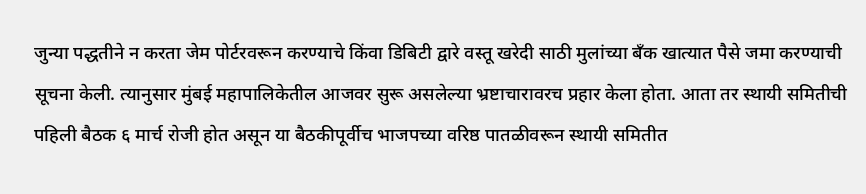जुन्या पद्धतीने न करता जेम पोर्टरवरून करण्याचे किंवा डिबिटी द्वारे वस्तू खरेदी साठी मुलांच्या बँक खात्यात पैसे जमा करण्याची सूचना केली. त्यानुसार मुंबई महापालिकेतील आजवर सुरू असलेल्या भ्रष्टाचारावरच प्रहार केला होता. आता तर स्थायी समितीची पहिली बैठक ६ मार्च रोजी होत असून या बैठकीपूर्वीच भाजपच्या वरिष्ठ पातळीवरून स्थायी समितीत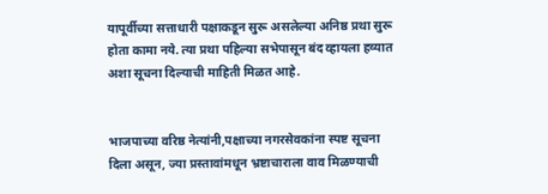यापूर्वीच्या सत्ताधारी पक्षाकडून सुरू असलेल्या अनिष्ठ प्रथा सुरू होता कामा नये. त्या प्रथा पहिल्या सभेपासून बंद व्हायला हव्यात अशा सूचना दिल्याची माहिती मिळत आहे.


भाजपाच्या वरिष्ठ नेत्यांनी,पक्षाच्या नगरसेवकांना स्पष्ट सूचना दिला असून, ज्या प्रस्तावांमधून भ्रष्टाचाराला वाव मिळण्याची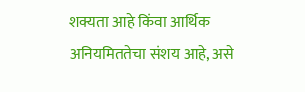शक्यता आहे किंवा आर्थिक अनियमिततेचा संशय आहे, असे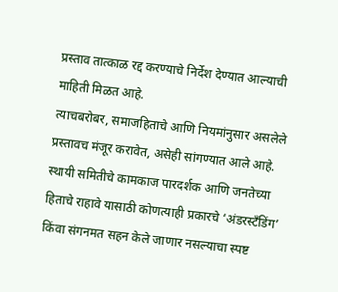प्रस्ताव तात्काळ रद्द करण्याचे निर्देश देण्यात आल्याची माहिती मिळत आहे.
त्याचबरोबर, समाजहिताचे आणि नियमांनुसार असलेले प्रस्तावच मंजूर करावेत, असेही सांगण्यात आले आहे. स्थायी समितीचे कामकाज पारदर्शक आणि जनतेच्या हिताचे राहावे यासाठी कोणत्याही प्रकारचे ‘अंडरस्टँडिंग’ किंवा संगनमत सहन केले जाणार नसल्याचा स्पष्ट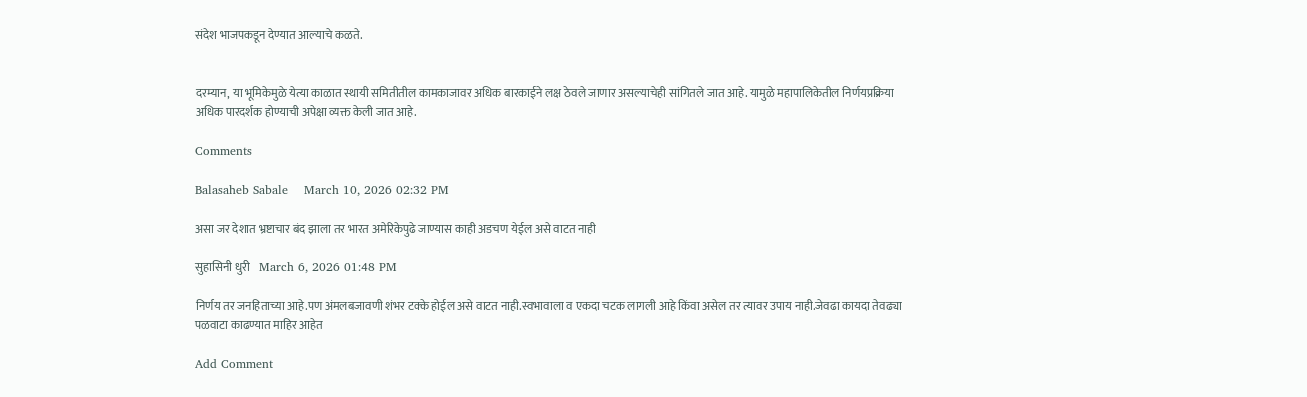संदेश भाजपकडून देण्यात आल्याचे कळते.


दरम्यान, या भूमिकेमुळे येत्या काळात स्थायी समितीतील कामकाजावर अधिक बारकाईने लक्ष ठेवले जाणार असल्याचेही सांगितले जात आहे. यामुळे महापालिकेतील निर्णयप्रक्रिया अधिक पारदर्शक होण्याची अपेक्षा व्यक्त केली जात आहे.

Comments

Balasaheb Sabale    March 10, 2026 02:32 PM

असा जर देशात भ्रष्टाचार बंद झाला तर भारत अमेरिकेपुढे जाण्यास काही अडचण येईल असे वाटत नाही

सुहासिनी धुरी    March 6, 2026 01:48 PM

निर्णय तर जनहिताच्या आहे.पण अंमलबजावणी शंभर टक्के होईल असे वाटत नाही.स्वभावाला व एकदा चटक लागली आहे किंवा असेल तर त्यावर उपाय नाही.जेवढा कायदा तेवढ्या पळवाटा काढण्यात माहिर आहेत

Add Comment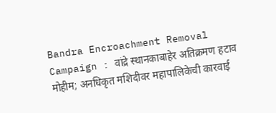Bandra Encroachment Removal Campaign : वांद्रे स्थानकाबाहेर अतिक्रमण हटाव मोहीम; अनधिकृत मशिदीवर महापालिकेची कारवाई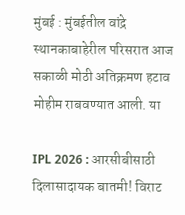मुंबई : मुंबईतील वांद्रे स्थानकाबाहेरील परिसरात आज सकाळी मोठी अतिक्रमण हटाव मोहीम राबवण्यात आली. या

IPL 2026 : आरसीबीसाठी दिलासादायक बातमी! विराट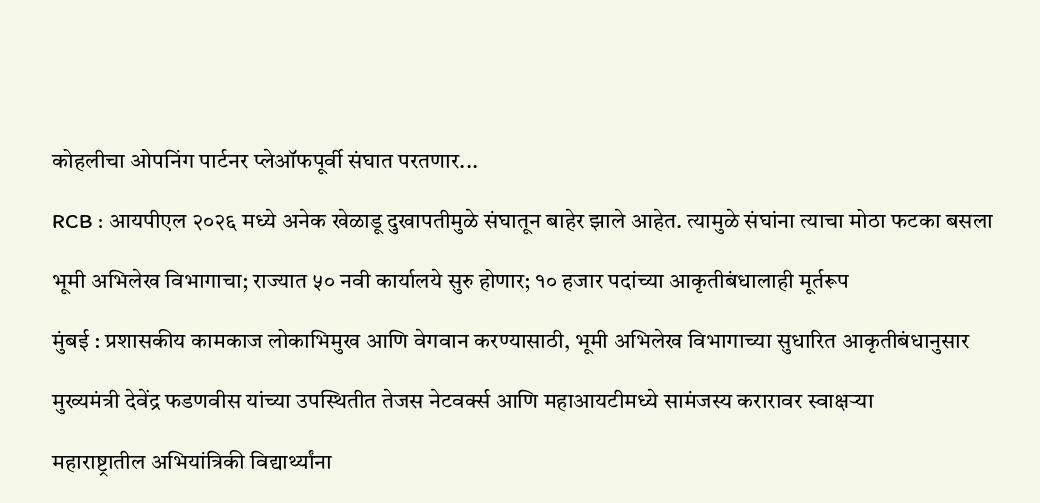कोहलीचा ओपनिंग पार्टनर प्लेऑफपूर्वी संघात परतणार...

RCB : आयपीएल २०२६ मध्ये अनेक खेळाडू दुखापतीमुळे संघातून बाहेर झाले आहेत. त्यामुळे संघांना त्याचा मोठा फटका बसला

भूमी अभिलेख विभागाचा; राज्यात ५० नवी कार्यालये सुरु होणार; १० हजार पदांच्या आकृतीबंधालाही मूर्तरूप

मुंबई : प्रशासकीय कामकाज लोकाभिमुख आणि वेगवान करण्यासाठी, भूमी अभिलेख विभागाच्या सुधारित आकृतीबंधानुसार

मुख्यमंत्री देवेंद्र फडणवीस यांच्या उपस्थितीत तेजस नेटवर्क्स आणि महाआयटीमध्ये सामंजस्य करारावर स्वाक्षऱ्या

महाराष्ट्रातील अभियांत्रिकी विद्यार्थ्यांना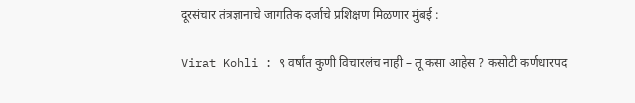दूरसंचार तंत्रज्ञानाचे जागतिक दर्जाचे प्रशिक्षण मिळणार मुंबई :

Virat Kohli : ९ वर्षांत कुणी विचारलंच नाही – तू कसा आहेस ? कसोटी कर्णधारपद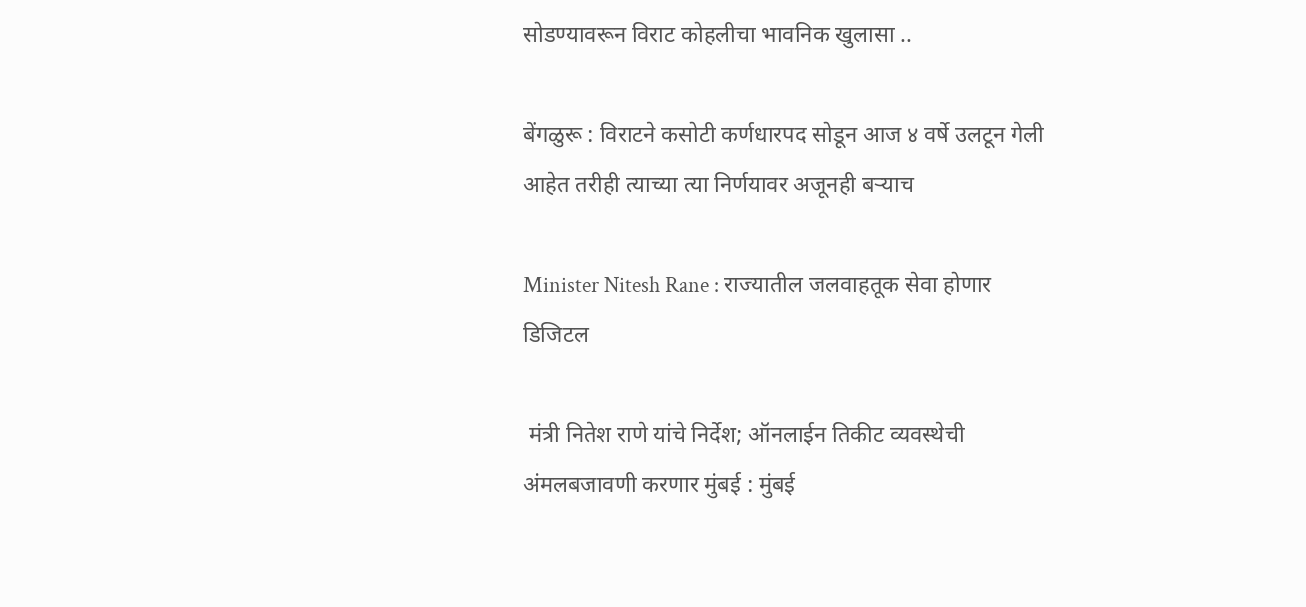सोडण्यावरून विराट कोहलीचा भावनिक खुलासा ..

बेंगळुरू : विराटने कसोटी कर्णधारपद सोडून आज ४ वर्षे उलटून गेली आहेत तरीही त्याच्या त्या निर्णयावर अजूनही बऱ्याच

Minister Nitesh Rane : राज्यातील जलवाहतूक सेवा होणार डिजिटल

 मंत्री नितेश राणे यांचे निर्देश; ऑनलाईन तिकीट व्यवस्थेची अंमलबजावणी करणार मुंबई : मुंबई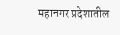महानगर प्रदेशातील